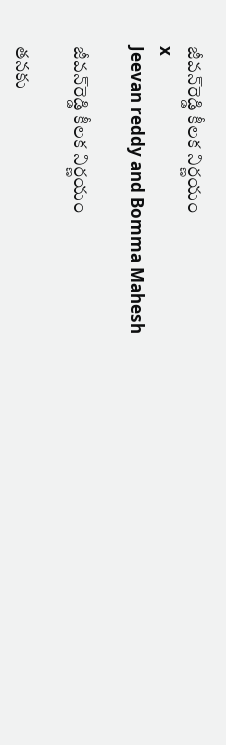జీవన్‌రెడ్డి కీలక నిర్ణయం
x
Jeevan reddy and Bomma Mahesh

జీవన్‌రెడ్డి కీలక నిర్ణయం

తనకు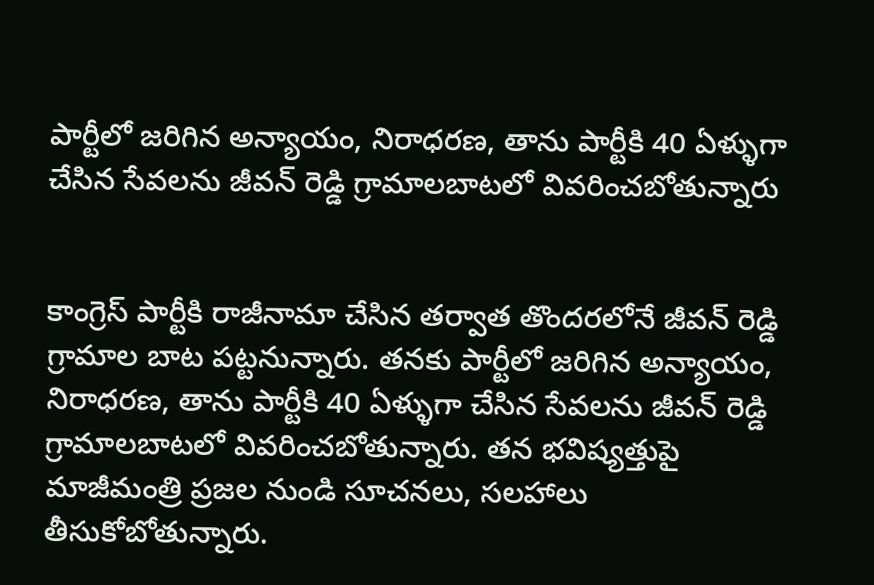పార్టీలో జరిగిన అన్యాయం, నిరాధరణ, తాను పార్టీకి 40 ఏళ్ళుగా చేసిన సేవలను జీవన్ రెడ్డి గ్రామాలబాటలో వివరించబోతున్నారు


కాంగ్రెస్ పార్టీకి రాజీనామా చేసిన తర్వాత తొందరలోనే జీవన్ రెడ్డి గ్రామాల బాట పట్టనున్నారు. తనకు పార్టీలో జరిగిన అన్యాయం, నిరాధరణ, తాను పార్టీకి 40 ఏళ్ళుగా చేసిన సేవలను జీవన్ రెడ్డి గ్రామాలబాటలో వివరించబోతున్నారు. తన భవిష్యత్తుపై మాజీమంత్రి ప్రజల నుండి సూచనలు, సలహాలు తీసుకోబోతున్నారు.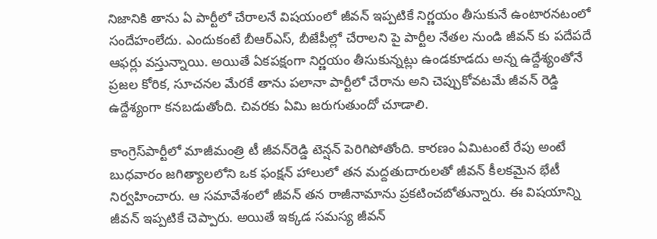నిజానికి తాను ఏ పార్టీలో చేరాలనే విషయంలో జీవన్ ఇప్పటికే నిర్ణయం తీసుకునే ఉంటారనటంలో సందేహంలేదు. ఎందుకంటే బీఆర్ఎస్, బీజేపీల్లో చేరాలని పై పార్టీల నేతల నుండి జీవన్ కు పదేపదే ఆఫర్లు వస్తున్నాయి. అయితే ఏకపక్షంగా నిర్ణయం తీసుకున్నట్లు ఉండకూడదు అన్న ఉద్దేశ్యంతోనే ప్రజల కోరిక, సూచనల మేరకే తాను పలానా పార్టీలో చేరాను అని చెప్పుకోవటమే జీవన్ రెడ్డి ఉద్దేశ్యంగా కనబడుతోంది. చివరకు ఏమి జరుగుతుందో చూడాలి.

కాంగ్రెస్‌పార్టీలో మాజీమంత్రి టీ జీవన్‌రెడ్డి టెన్షన్ పెరిగిపోతోంది. కారణం ఏమిటంటే రేపు అంటే బుధవారం జగిత్యాలలోని ఒక ఫంక్షన్ హాలులో తన మద్దతుదారులతో జీవన్ కీలకమైన భేటీ నిర్వహించారు. ఆ సమావేశంలో జీవన్ తన రాజీనామాను ప్రకటించబోతున్నారు. ఈ విషయాన్ని జీవన్ ఇప్పటికే చెప్పారు. అయితే ఇక్కడ సమస్య జీవన్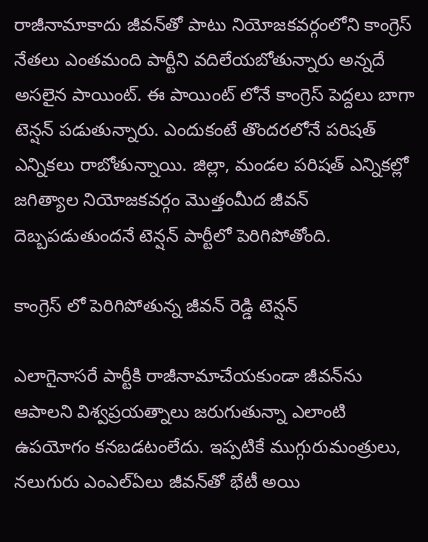రాజీనామాకాదు జీవన్‌తో పాటు నియోజకవర్గంలోని కాంగ్రెస్ నేతలు ఎంతమంది పార్టీని వదిలేయబోతున్నారు అన్నదే అసలైన పాయింట్. ఈ పాయింట్ లోనే కాంగ్రెస్ పెద్దలు బాగా టెన్షన్ పడుతున్నారు. ఎందుకంటే తొందరలోనే పరిషత్ ఎన్నికలు రాబోతున్నాయి. జిల్లా, మండల పరిషత్ ఎన్నికల్లో జగిత్యాల నియోజకవర్గం మొత్తంమీద జీవన్ దెబ్బపడుతుందనే టెన్షన్ పార్టీలో పెరిగిపోతోంది.

కాంగ్రెస్ లో పెరిగిపోతున్న జీవన్ రెడ్డి టెన్షన్

ఎలాగైనాసరే పార్టీకి రాజీనామాచేయకుండా జీవన్‌ను ఆపాలని విశ్వప్రయత్నాలు జరుగుతున్నా ఎలాంటి ఉపయోగం కనబడటంలేదు. ఇప్పటికే ముగ్గురుమంత్రులు, నలుగురు ఎంఎల్ఏలు జీవన్‌తో భేటీ అయి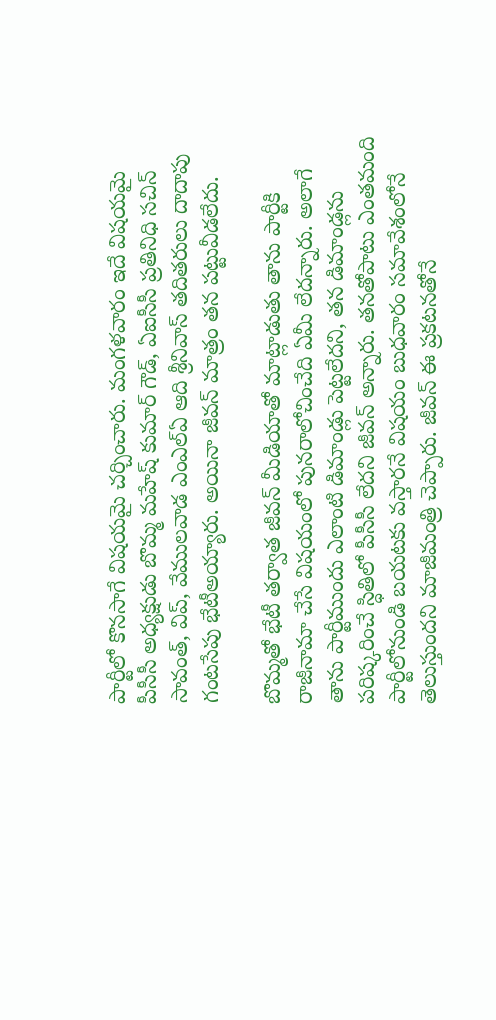పార్టీలో కొనసాగే విషయమై చర్చించారు. మంగళవారం ఇదే విషయమై పీసీసీ అధ్యక్షుడు బొమ్మ మహేష్ కుమార్ గౌడ్, ఏఐసీసీ ప్రతినిధి సచిన్ సావంత్, విప్, వేములవాడ ఎంఎల్ఏ ఆది శ్రీనివాస్ తదితరులు దాదాపు గంటసేపు భేటీఅయ్యారు. అయినా జీవన్ మాత్రం తన పట్టువీడలేదు.

బొమ్మతో భేటీ తర్వాత జీవన్ మీడియాతో మాట్లాడుతు తాను పార్టీకి రాజీనామా చేసే విషయంలో పునరాలోచించేది ఏమీ లేదన్నారు. అలాగే తాను పార్టీముందు ఎలాంటి డిమాండ్లు పెట్టలేదని, తన డిమాండ్లను పరిష్కరించే స్ధితిలో పీసీసీ లేదని జీవన్ అన్నారు. తనతోపాటు ఎంతమంది పార్టీలోనుండి బయటకు వస్తారనే విషయం బుధవారం సమావేశంలోనే తెలుస్తుందని మాజీమంత్రి చెప్పారు. జీవన్ ఈ ప్రకటనతోనే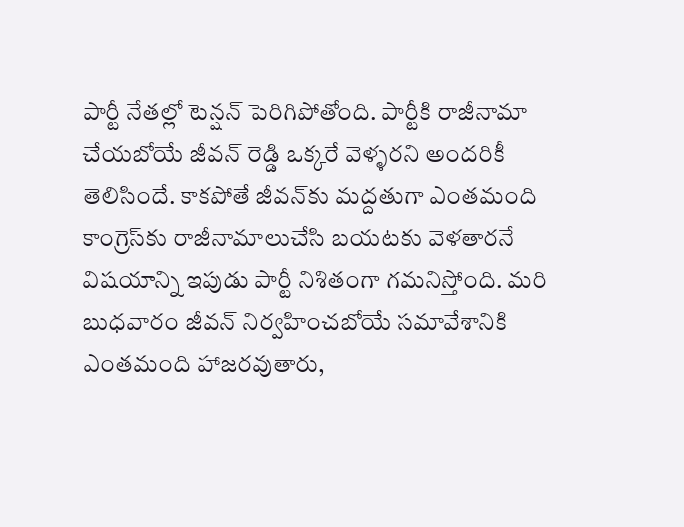పార్టీ నేతల్లో టెన్షన్ పెరిగిపోతోంది. పార్టీకి రాజీనామా చేయబోయే జీవన్ రెడ్డి ఒక్కరే వెళ్ళరని అందరికీ తెలిసిందే. కాకపోతే జీవన్‌కు మద్దతుగా ఎంతమంది కాంగ్రెస్‌కు రాజీనామాలుచేసి బయటకు వెళతారనే విషయాన్ని ఇపుడు పార్టీ నిశితంగా గమనిస్తోంది. మరి బుధవారం జీవన్ నిర్వహించబోయే సమావేశానికి ఎంతమంది హాజరవుతారు,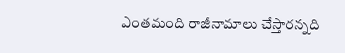ఎంతమంది రాజీనామాలు చేస్తారన్నది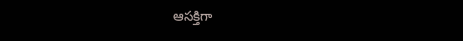ఆసక్తిగా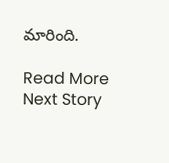మారింది.

Read More
Next Story